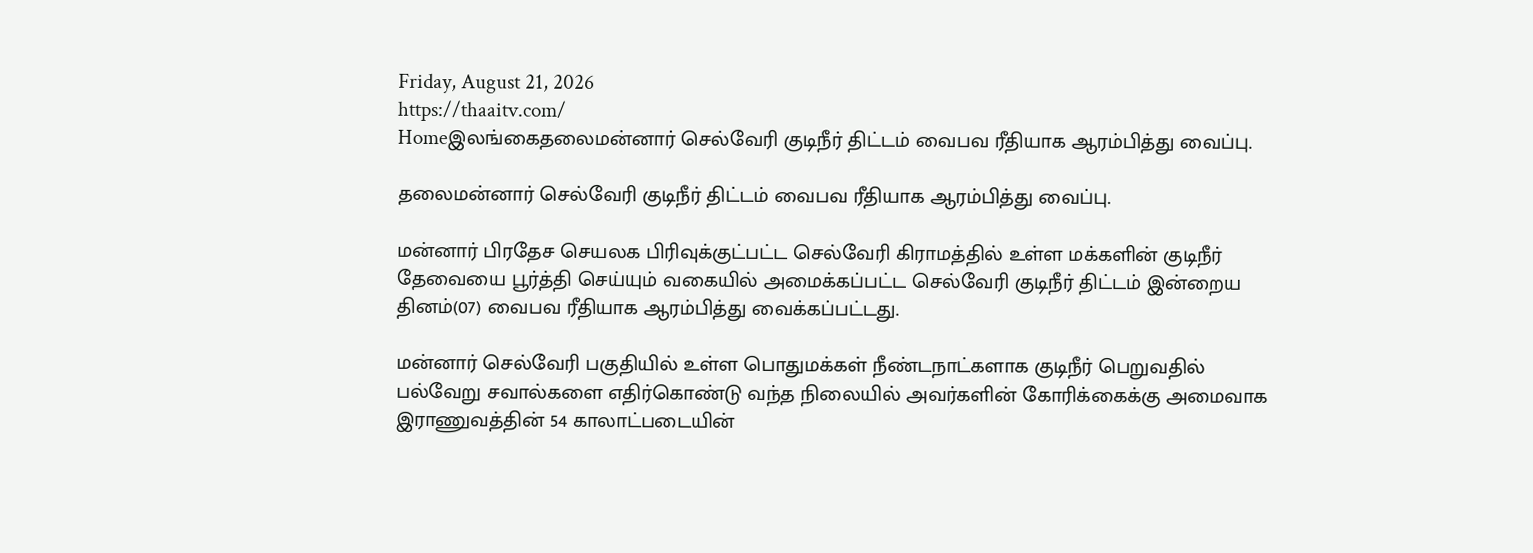Friday, August 21, 2026
https://thaaitv.com/
Homeஇலங்கைதலைமன்னார் செல்வேரி குடிநீர் திட்டம் வைபவ ரீதியாக ஆரம்பித்து வைப்பு.

தலைமன்னார் செல்வேரி குடிநீர் திட்டம் வைபவ ரீதியாக ஆரம்பித்து வைப்பு.

மன்னார் பிரதேச செயலக பிரிவுக்குட்பட்ட செல்வேரி கிராமத்தில் உள்ள மக்களின் குடிநீர் தேவையை பூர்த்தி செய்யும் வகையில் அமைக்கப்பட்ட செல்வேரி குடிநீர் திட்டம் இன்றைய தினம்(07) வைபவ ரீதியாக ஆரம்பித்து வைக்கப்பட்டது.

மன்னார் செல்வேரி பகுதியில் உள்ள பொதுமக்கள் நீண்டநாட்களாக குடிநீர் பெறுவதில் பல்வேறு சவால்களை எதிர்கொண்டு வந்த நிலையில் அவர்களின் கோரிக்கைக்கு அமைவாக இராணுவத்தின் 54 காலாட்படையின்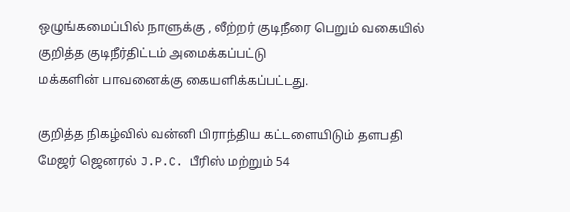ஒழுங்கமைப்பில் நாளுக்கு , லீற்றர் குடிநீரை பெறும் வகையில் குறித்த குடிநீர்திட்டம் அமைக்கப்பட்டு
மக்களின் பாவனைக்கு கையளிக்கப்பட்டது.

குறித்த நிகழ்வில் வன்னி பிராந்திய கட்டளையிடும் தளபதி மேஜர் ஜெனரல் J.P.C. பீரிஸ் மற்றும் 54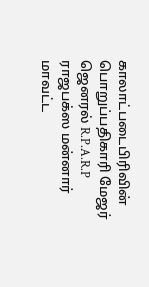காலாட்படைபிரிவின் பொறுப்பதிகாரி மேஜர் ஜெனரல் R.P.A.R.P ராஜபக்ஸ மன்னார் மாவட்ட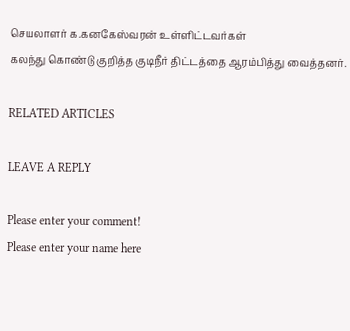செயலாளர் க.கனகேஸ்வரன் உள்ளிட்டவர்கள்
கலந்து கொண்டு குறித்த குடிநீர் திட்டத்தை ஆரம்பித்து வைத்தனர்.

RELATED ARTICLES

LEAVE A REPLY

Please enter your comment!
Please enter your name here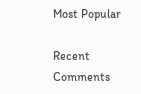Most Popular

Recent Comments